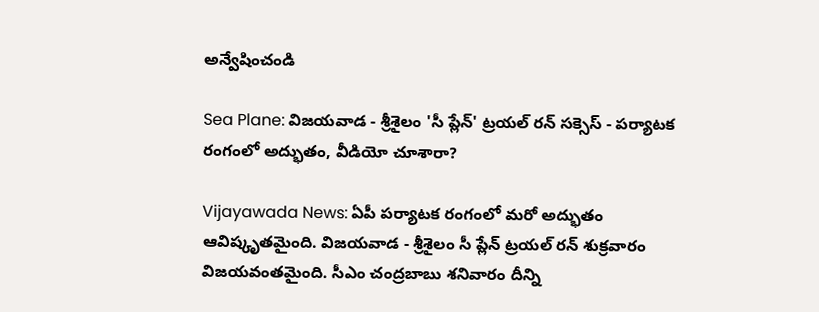అన్వేషించండి

Sea Plane: విజయవాడ - శ్రీశైలం 'సీ ప్లేన్' ట్రయల్ రన్ సక్సెస్ - పర్యాటక రంగంలో అద్భుతం, వీడియో చూశారా?

Vijayawada News: ఏపీ పర్యాటక రంగంలో మరో అద్భుతం ఆవిష్కృతమైంది. విజయవాడ - శ్రీశైలం సీ ప్లేన్ ట్రయల్ రన్ శుక్రవారం విజయవంతమైంది. సీఎం చంద్రబాబు శనివారం దీన్ని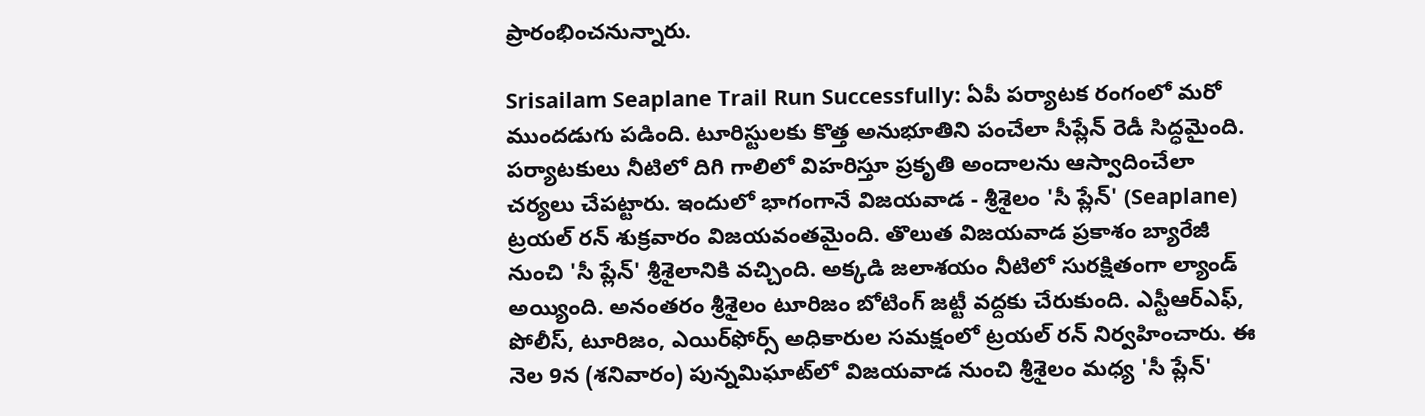ప్రారంభించనున్నారు.

Srisailam Seaplane Trail Run Successfully: ఏపీ పర్యాటక రంగంలో మరో ముందడుగు పడింది. టూరిస్టులకు కొత్త అనుభూతిని పంచేలా సీప్లేన్ రెడీ సిద్ధమైంది. పర్యాటకులు నీటిలో దిగి గాలిలో విహరిస్తూ ప్రకృతి అందాలను ఆస్వాదించేలా చర్యలు చేపట్టారు. ఇందులో భాగంగానే విజయవాడ - శ్రీశైలం 'సీ ప్లేన్' (Seaplane) ట్రయల్ రన్ శుక్రవారం విజయవంతమైంది. తొలుత విజయవాడ ప్రకాశం బ్యారేజీ నుంచి 'సీ ప్లేన్' శ్రీశైలానికి వచ్చింది. అక్కడి జలాశయం నీటిలో సురక్షితంగా ల్యాండ్ అయ్యింది. అనంతరం శ్రీశైలం టూరిజం బోటింగ్ జట్టీ వద్దకు చేరుకుంది. ఎస్టీఆర్ఎఫ్, పోలీస్, టూరిజం, ఎయిర్‌ఫోర్స్ అధికారుల సమక్షంలో ట్రయల్ రన్ నిర్వహించారు. ఈ నెల 9న (శనివారం) పున్నమిఘాట్‌లో విజయవాడ నుంచి శ్రీశైలం మధ్య 'సీ ప్లేన్'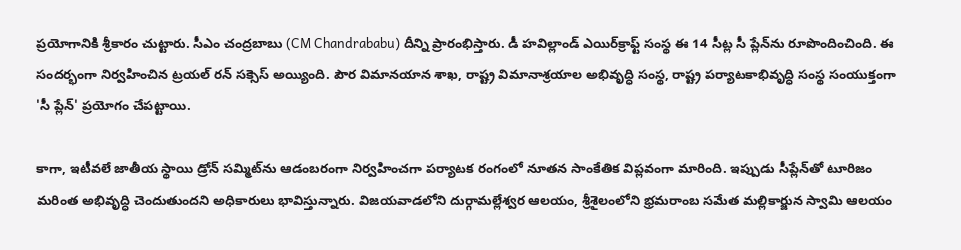ప్రయోగానికి శ్రీకారం చుట్టారు. సీఎం చంద్రబాబు (CM Chandrababu) దీన్ని ప్రారంభిస్తారు. డీ హవిల్లాండ్ ఎయిర్‌క్రాఫ్ట్ సంస్థ ఈ 14 సీట్ల సీ ప్లేన్‌ను రూపొందించింది. ఈ సందర్భంగా నిర్వహించిన ట్రయల్ రన్ సక్సెస్ అయ్యింది. పౌర విమానయాన శాఖ, రాష్ట్ర విమానాశ్రయాల అభివృద్ధి సంస్థ, రాష్ట్ర పర్యాటకాభివృద్ధి సంస్థ సంయుక్తంగా 'సీ ప్లేన్' ప్రయోగం చేపట్టాయి.

కాగా, ఇటీవలే జాతీయ స్థాయి డ్రోన్ సమ్మిట్‌ను ఆడంబరంగా నిర్వహించగా పర్యాటక రంగంలో నూతన సాంకేతిక విప్లవంగా మారింది. ఇప్పుడు సీప్లేన్‌తో టూరిజం మరింత అభివృద్ధి చెందుతుందని అధికారులు భావిస్తున్నారు. విజయవాడలోని దుర్గామల్లేశ్వర ఆలయం, శ్రీశైలంలోని భ్రమరాంబ సమేత మల్లికార్జున స్వామి ఆలయం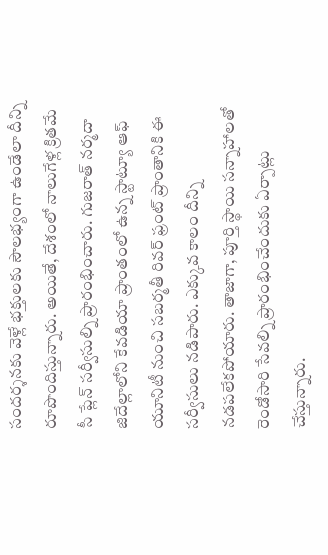సందర్శనకు వెళ్లే భక్తులకు సౌలభ్యంగా ఉండేలా దీన్ని రూపొందిస్తున్నారు. అయితే, దేశంలో నాలుగేళ్ల క్రితమే సీ ప్లేన్ సర్వీసుల్ని ప్రారంభించారు. గుజరాత్ నర్మదా జిదేల్లాలోని కేవడియా ప్రాంతంలో ఉన్న స్టాట్యూ ఆఫ్ యూనిటీ నుంచి సబర్మతీ రివర్ ఫ్రంట్ ప్రాంతానికి ఈ సర్వీసులు నడిపారు. ఎక్కువ కాలం దీన్ని నడపలేకపోయారు. తాజాగా, పూర్తి స్థాయి సన్నాహాలతో రెండోసారి సేవల్ని ప్రారంభించేందుకు ఏర్పాట్లు చేస్తున్నారు.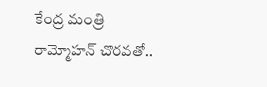కేంద్ర మంత్రి రామ్మోహన్ చొరవతో..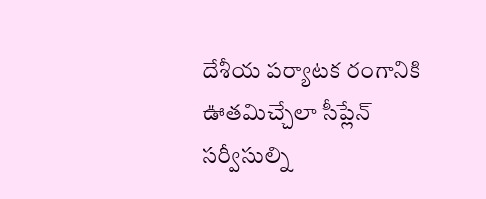దేశీయ పర్యాటక రంగానికి ఊతమిచ్చేలా సీప్లేన్ సర్వీసుల్ని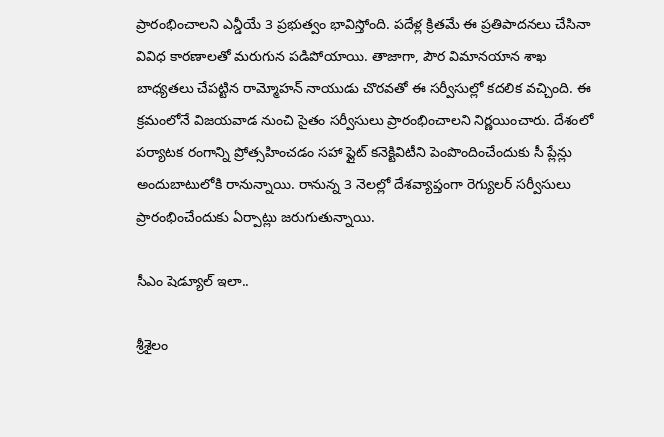ప్రారంభించాలని ఎన్డీయే 3 ప్రభుత్వం భావిస్తోంది. పదేళ్ల క్రితమే ఈ ప్రతిపాదనలు చేసినా వివిధ కారణాలతో మరుగున పడిపోయాయి. తాజాగా, పౌర విమానయాన శాఖ బాధ్యతలు చేపట్టిన రామ్మోహన్ నాయుడు చొరవతో ఈ సర్వీసుల్లో కదలిక వచ్చింది. ఈ క్రమంలోనే విజయవాడ నుంచి సైతం సర్వీసులు ప్రారంభించాలని నిర్ణయించారు. దేశంలో పర్యాటక రంగాన్ని ప్రోత్సహించడం సహా ఫ్లైట్ కనెక్టివిటీని పెంపొందించేందుకు సీ ప్లేన్లు అందుబాటులోకి రానున్నాయి. రానున్న 3 నెలల్లో దేశవ్యాప్తంగా రెగ్యులర్ సర్వీసులు ప్రారంభించేందుకు ఏర్పాట్లు జరుగుతున్నాయి.

సీఎం షెడ్యూల్ ఇలా..

శ్రీశైలం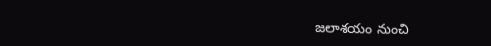జలాశయం నుంచి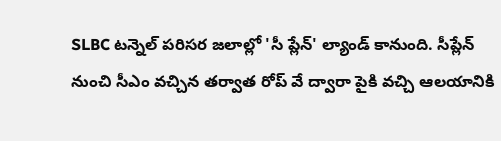SLBC టన్నెల్ పరిసర జలాల్లో 'సీ ప్లేన్' ల్యాండ్ కానుంది. సీప్లేన్ నుంచి సీఎం వచ్చిన తర్వాత రోప్ వే ద్వారా పైకి వచ్చి ఆలయానికి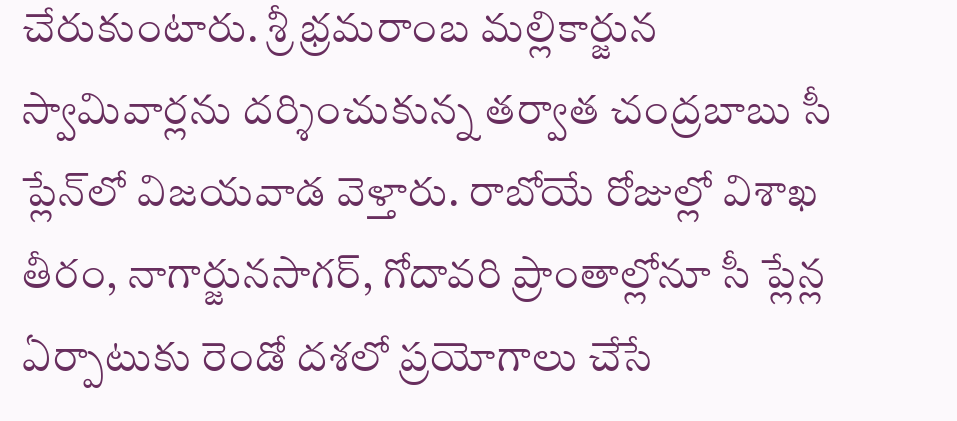చేరుకుంటారు. శ్రీ భ్రమరాంబ మల్లికార్జున స్వామివార్లను దర్శించుకున్న తర్వాత చంద్రబాబు సీ ప్లేన్‌లో విజయవాడ వెళ్తారు. రాబోయే రోజుల్లో విశాఖ తీరం, నాగార్జునసాగర్, గోదావరి ప్రాంతాల్లోనూ సీ ప్లేన్ల ఏర్పాటుకు రెండో దశలో ప్రయోగాలు చేసే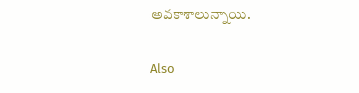అవకాశాలున్నాయి.

Also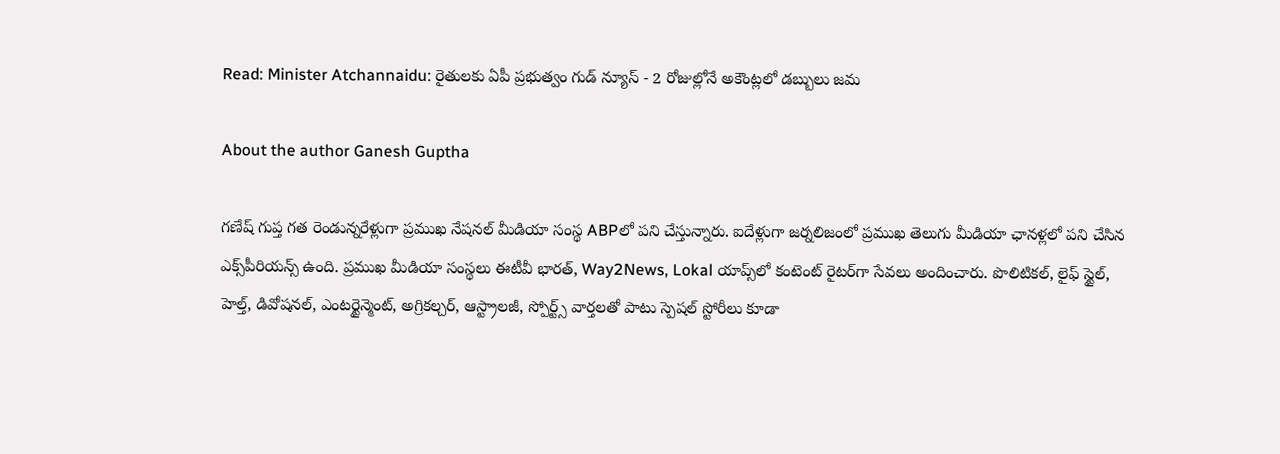Read: Minister Atchannaidu: రైతులకు ఏపీ ప్రభుత్వం గుడ్ న్యూస్ - 2 రోజుల్లోనే అకౌంట్లలో డబ్బులు జమ

About the author Ganesh Guptha

గణేష్ గుప్త గత రెండున్నరేళ్లుగా ప్రముఖ నేషనల్ మీడియా సంస్థ ABPలో పని చేస్తున్నారు. ఐదేళ్లుగా జర్నలిజంలో ప్రముఖ తెలుగు మీడియా ఛానళ్లలో పని చేసిన ఎక్స్‌పీరియన్స్ ఉంది. ప్రముఖ మీడియా సంస్థలు ఈటీవీ భారత్, Way2News, Lokal యాప్స్‌లో కంటెంట్ రైటర్‌గా సేవలు అందించారు. పొలిటికల్, లైఫ్ స్టైల్, హెల్త్, డివోషనల్, ఎంటర్టైన్మెంట్, అగ్రికల్చర్, ఆస్ట్రాలజీ, స్పోర్ట్స్ వార్తలతో పాటు స్పెషల్ స్టోరీలు కూడా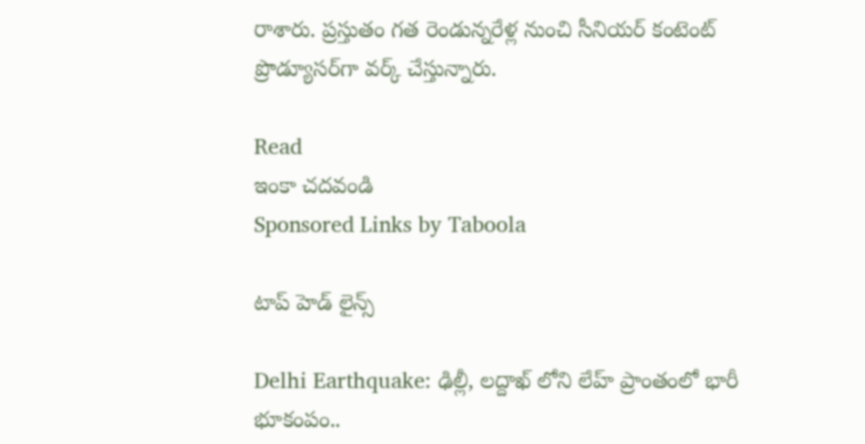రాశారు. ప్రస్తుతం గత రెండున్నరేళ్ల నుంచి సీనియర్ కంటెంట్ ప్రొడ్యూసర్‌గా వర్క్ చేస్తున్నారు.

Read
ఇంకా చదవండి
Sponsored Links by Taboola

టాప్ హెడ్ లైన్స్

Delhi Earthquake: ఢిల్లీ, లద్దాఖ్ లోని లేహ్ ప్రాంతంలో భారీ భూకంపం..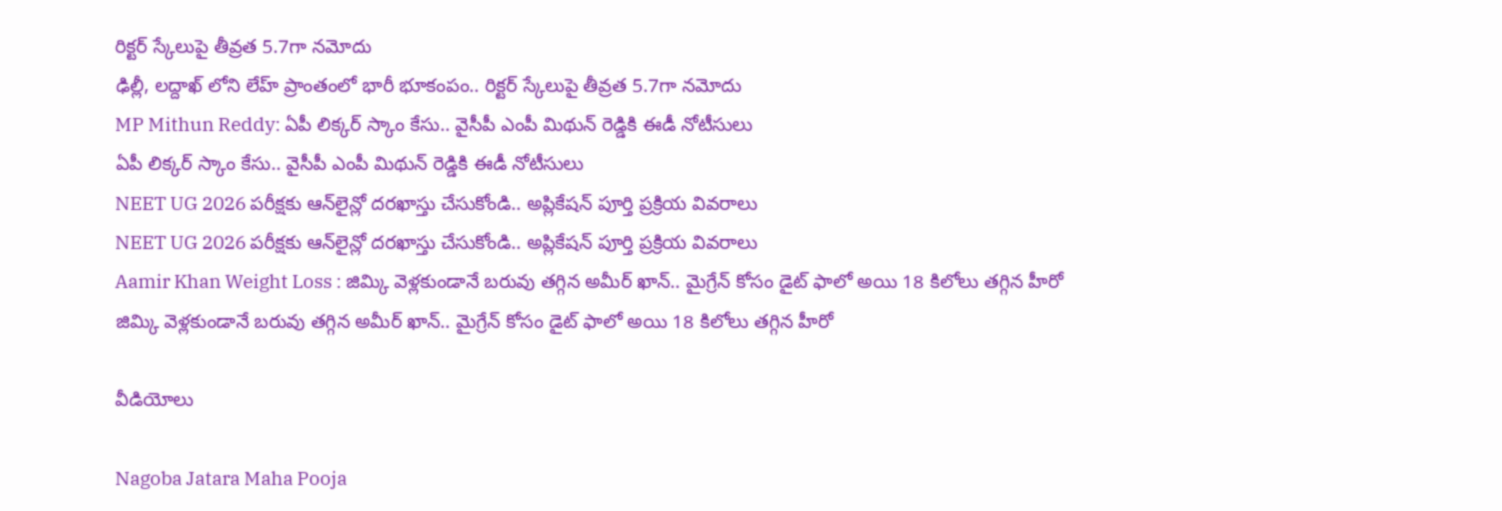రిక్టర్ స్కేలుపై తీవ్రత 5.7గా నమోదు
ఢిల్లీ, లద్దాఖ్ లోని లేహ్ ప్రాంతంలో భారీ భూకంపం.. రిక్టర్ స్కేలుపై తీవ్రత 5.7గా నమోదు
MP Mithun Reddy: ఏపీ లిక్కర్ స్కాం కేసు.. వైసీపీ ఎంపీ మిథున్ రెడ్డికి ఈడీ నోటీసులు
ఏపీ లిక్కర్ స్కాం కేసు.. వైసీపీ ఎంపీ మిథున్ రెడ్డికి ఈడీ నోటీసులు
NEET UG 2026 పరీక్షకు ఆన్‌లైన్లో దరఖాస్తు చేసుకోండి.. అప్లికేషన్ పూర్తి ప్రక్రియ వివరాలు
NEET UG 2026 పరీక్షకు ఆన్‌లైన్లో దరఖాస్తు చేసుకోండి.. అప్లికేషన్ పూర్తి ప్రక్రియ వివరాలు
Aamir Khan Weight Loss : జిమ్కి వెళ్లకుండానే బరువు తగ్గిన అమీర్ ఖాన్.. మైగ్రేన్ కోసం డైట్ ఫాలో అయి 18 కిలోలు తగ్గిన హీరో
జిమ్కి వెళ్లకుండానే బరువు తగ్గిన అమీర్ ఖాన్.. మైగ్రేన్ కోసం డైట్ ఫాలో అయి 18 కిలోలు తగ్గిన హీరో

వీడియోలు

Nagoba Jatara Maha Pooja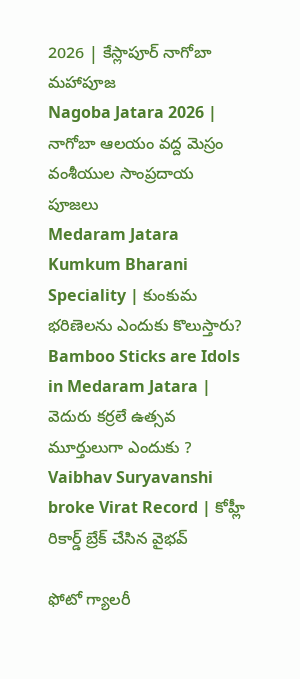2026 | కేస్లాపూర్ నాగోబా మహాపూజ
Nagoba Jatara 2026 | నాగోబా ఆలయం వద్ద మెస్రం వంశీయుల సాంప్రదాయ పూజలు
Medaram Jatara Kumkum Bharani Speciality | కుంకుమ భరిణెలను ఎందుకు కొలుస్తారు?
Bamboo Sticks are Idols in Medaram Jatara | వెదురు కర్రలే ఉత్సవ మూర్తులుగా ఎందుకు ?
Vaibhav Suryavanshi broke Virat Record | కోహ్లీ రికార్డ్ బ్రేక్ చేసిన వైభవ్

ఫోటో గ్యాలరీ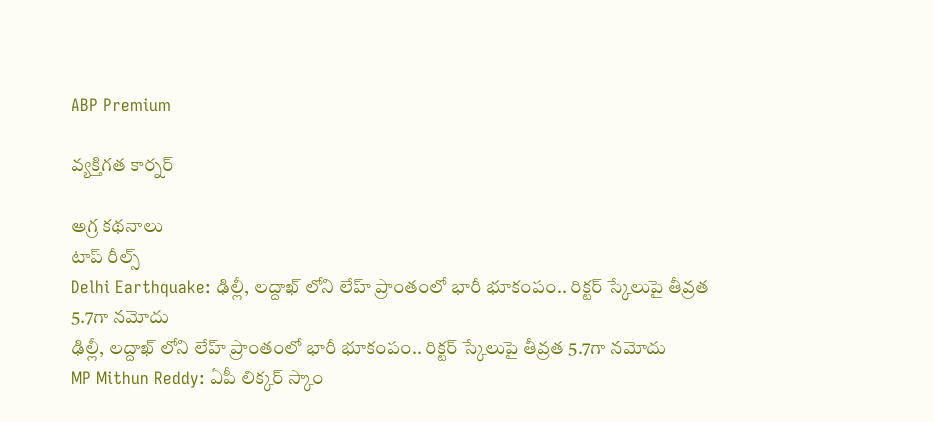ABP Premium

వ్యక్తిగత కార్నర్

అగ్ర కథనాలు
టాప్ రీల్స్
Delhi Earthquake: ఢిల్లీ, లద్దాఖ్ లోని లేహ్ ప్రాంతంలో భారీ భూకంపం.. రిక్టర్ స్కేలుపై తీవ్రత 5.7గా నమోదు
ఢిల్లీ, లద్దాఖ్ లోని లేహ్ ప్రాంతంలో భారీ భూకంపం.. రిక్టర్ స్కేలుపై తీవ్రత 5.7గా నమోదు
MP Mithun Reddy: ఏపీ లిక్కర్ స్కాం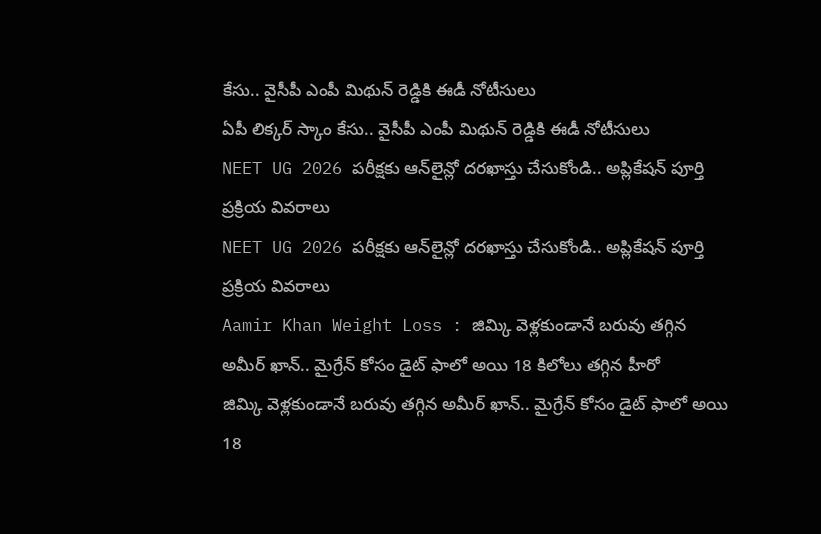కేసు.. వైసీపీ ఎంపీ మిథున్ రెడ్డికి ఈడీ నోటీసులు
ఏపీ లిక్కర్ స్కాం కేసు.. వైసీపీ ఎంపీ మిథున్ రెడ్డికి ఈడీ నోటీసులు
NEET UG 2026 పరీక్షకు ఆన్‌లైన్లో దరఖాస్తు చేసుకోండి.. అప్లికేషన్ పూర్తి ప్రక్రియ వివరాలు
NEET UG 2026 పరీక్షకు ఆన్‌లైన్లో దరఖాస్తు చేసుకోండి.. అప్లికేషన్ పూర్తి ప్రక్రియ వివరాలు
Aamir Khan Weight Loss : జిమ్కి వెళ్లకుండానే బరువు తగ్గిన అమీర్ ఖాన్.. మైగ్రేన్ కోసం డైట్ ఫాలో అయి 18 కిలోలు తగ్గిన హీరో
జిమ్కి వెళ్లకుండానే బరువు తగ్గిన అమీర్ ఖాన్.. మైగ్రేన్ కోసం డైట్ ఫాలో అయి 18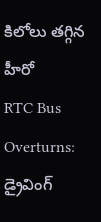కిలోలు తగ్గిన హీరో
RTC Bus Overturns: డ్రైవింగ్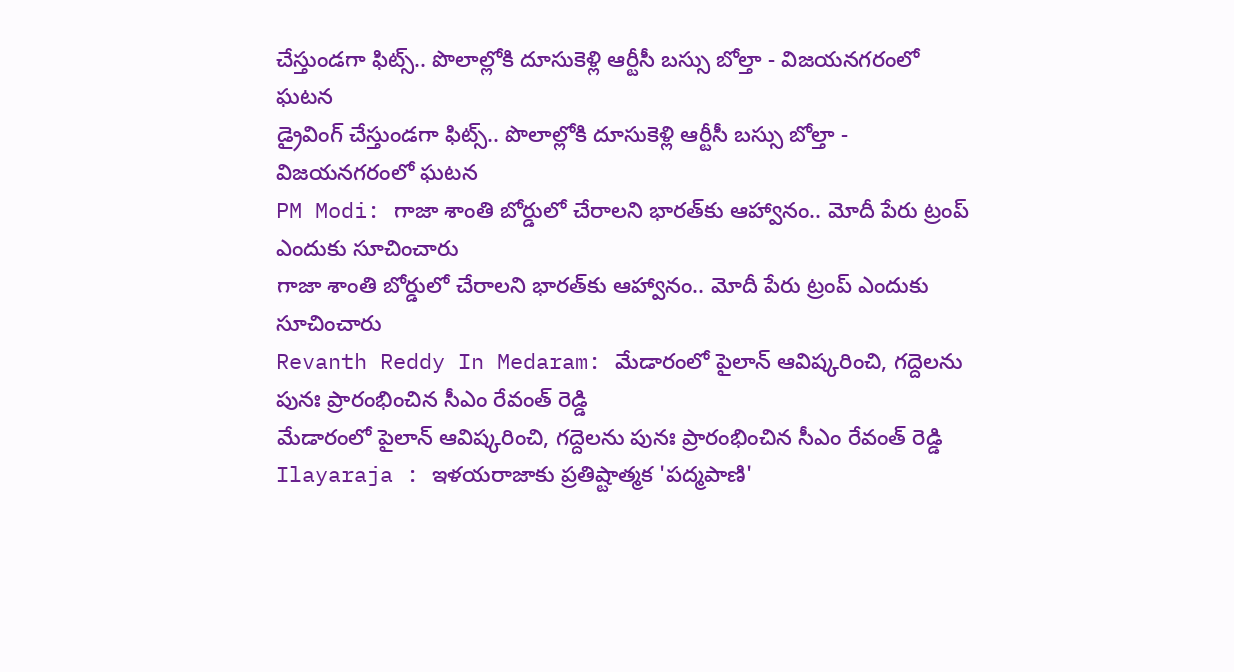చేస్తుండగా ఫిట్స్.. పొలాల్లోకి దూసుకెళ్లి ఆర్టీసీ బస్సు బోల్తా - విజయనగరంలో ఘటన
డ్రైవింగ్ చేస్తుండగా ఫిట్స్.. పొలాల్లోకి దూసుకెళ్లి ఆర్టీసీ బస్సు బోల్తా - విజయనగరంలో ఘటన
PM Modi: గాజా శాంతి బోర్డులో చేరాలని భారత్‌కు ఆహ్వానం.. మోదీ పేరు ట్రంప్ ఎందుకు సూచించారు
గాజా శాంతి బోర్డులో చేరాలని భారత్‌కు ఆహ్వానం.. మోదీ పేరు ట్రంప్ ఎందుకు సూచించారు
Revanth Reddy In Medaram: మేడారంలో పైలాన్ ఆవిష్కరించి, గద్దెలను పునః ప్రారంభించిన సీఎం రేవంత్ రెడ్డి
మేడారంలో పైలాన్ ఆవిష్కరించి, గద్దెలను పునః ప్రారంభించిన సీఎం రేవంత్ రెడ్డి
Ilayaraja : ఇళయరాజాకు ప్రతిష్టాత్మక 'పద్మపాణి'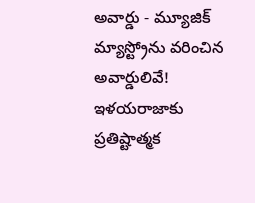అవార్డు - మ్యూజిక్ మ్యాస్ట్రోను వరించిన అవార్డులివే!
ఇళయరాజాకు ప్రతిష్టాత్మక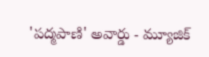'పద్మపాణి' అవార్డు - మ్యూజిక్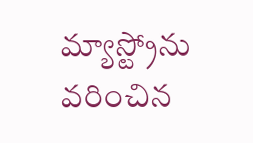మ్యాస్ట్రోను వరించిన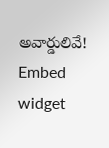అవార్డులివే!
Embed widget